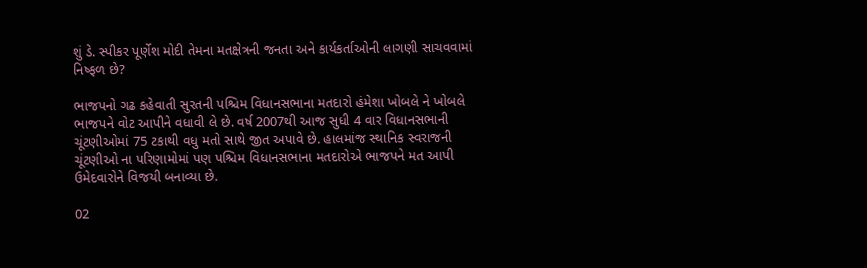શું ડે. સ્પીકર પૂર્ણેશ મોદી તેમના મતક્ષેત્રની જનતા અને કાર્યકર્તાઓની લાગણી સાચવવામાં નિષ્ફળ છે?

ભાજપનો ગઢ કહેવાતી સુરતની પશ્ચિમ વિધાનસભાના મતદારો હંમેશા ખોબલે ને ખોબલે ભાજપને વોટ આપીને વધાવી લે છે. વર્ષ 2007થી આજ સુધી 4 વાર વિધાનસભાની ચૂંટણીઓમાં 75 ટકાથી વધુ મતો સાથે જીત અપાવે છે. હાલમાંજ સ્થાનિક સ્વરાજની ચૂંટણીઓ ના પરિણામોમાં પણ પશ્ચિમ વિધાનસભાના મતદારોએ ભાજપને મત આપી ઉમેદવારોને વિજયી બનાવ્યા છે.

02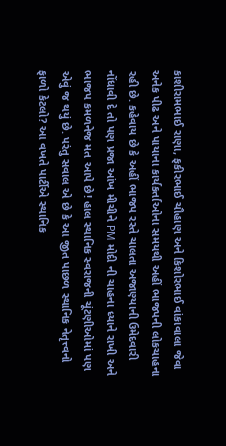કાશીરામભાઈ રાણા, ફકીરભાઈ ચૌહાણ અને કિશોરભાઈ વાંકાવાલા જેવા અનેક પીઢ અને પાયાના કાર્યકર્તાઓના સમયથી અહીં ભાજપની લોકચાહના રહી છે. કહેવાય છે કે અહીં ભાજપ રસ્તે ચાલતા અજાણ્યાની ઉમેદવારી નોંધાવી દે તો પણ પ્રજા આંખ મીચીને PM મોદી ની ચાહના ધ્યાને રાખી અને ભાજપ કમળનેજ મત આપે છે! હાલ સ્થાનિક સ્વરાજની ચૂંટણીઓમાં પણ એવું જ થયું છે. પરંતુ સવાલ એ છે કે આ જીત પાછળ સ્થાનિક નેતૃત્ત્વનો ફાળો કેટલો? આ વખતે પાર્ટીએ સ્થાનિક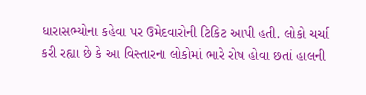ધારાસભ્યોના કહેવા પર ઉમેદવારોની ટિકિટ આપી હતી. લોકો ચર્ચા કરી રહ્યા છે કે આ વિસ્તારના લોકોમાં ભારે રોષ હોવા છતાં હાલની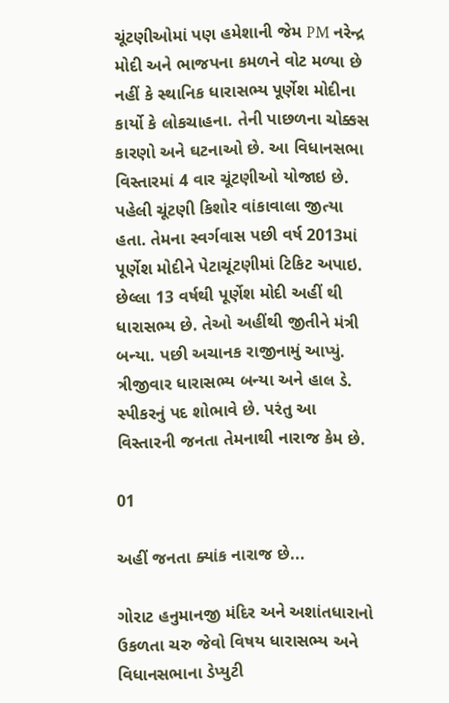ચૂંટણીઓમાં પણ હમેશાની જેમ PM નરેન્દ્ર મોદી અને ભાજપના કમળને વોટ મળ્યા છે નહીં કે સ્થાનિક ધારાસભ્ય પૂર્ણેશ મોદીના કાર્યો કે લોકચાહના. તેની પાછળના ચોક્કસ કારણો અને ઘટનાઓ છે. આ વિધાનસભા વિસ્તારમાં 4 વાર ચૂંટણીઓ યોજાઇ છે. પહેલી ચૂંટણી કિશોર વાંકાવાલા જીત્યા હતા. તેમના સ્વર્ગવાસ પછી વર્ષ 2013માં પૂર્ણેશ મોદીને પેટાચૂંટણીમાં ટિકિટ અપાઇ. છેલ્લા 13 વર્ષથી પૂર્ણેશ મોદી અહીં થી ધારાસભ્ય છે. તેઓ અહીંથી જીતીને મંત્રી બન્યા. પછી અચાનક રાજીનામું આપ્યું. ત્રીજીવાર ધારાસભ્ય બન્યા અને હાલ ડે. સ્પીકરનું પદ શોભાવે છે. પરંતુ આ વિસ્તારની જનતા તેમનાથી નારાજ કેમ છે.

01

અહીં જનતા ક્યાંક નારાજ છે...

ગોરાટ હનુમાનજી મંદિર અને અશાંતધારાનો ઉકળતા ચરુ જેવો વિષય ધારાસભ્ય અને વિધાનસભાના ડેપ્યુટી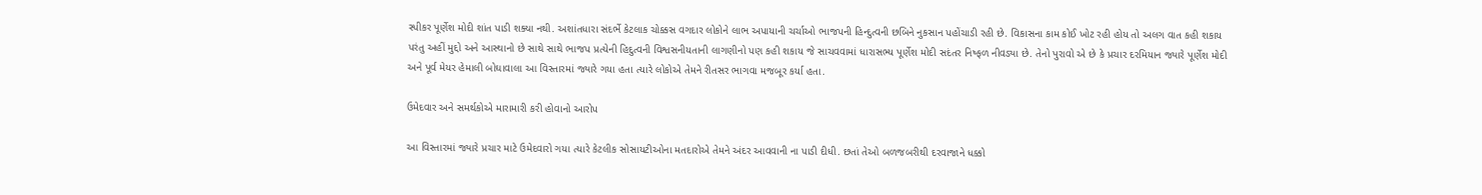સ્પીકર પૂર્ણેશ મોદી શાંત પાડી શક્યા નથી. અશાંતધારા સંદર્ભે કેટલાક ચોક્કસ વગદાર લોકોને લાભ અપાયાની ચર્ચાઓ ભાજપની હિન્દુત્વની છબિને નુકસાન પહોંચાડી રહી છે. વિકાસના કામ કોઈ ખોટ રહી હોય તો અલગ વાત કહી શકાય પરંતુ અહીં મુદ્દો અને આસ્થાનો છે સાથે સાથે ભાજપ પ્રત્યેની હિદુત્વની વિશ્વસનીયતાની લાગણીનો પણ કહી શકાય જે સાચવવામાં ધારાસભ્ય પૂર્ણેશ મોદી સદંતર નિષ્ફળ નીવડ્યા છે. તેનો પુરાવો એ છે કે પ્રચાર દરમિયાન જ્યારે પૂર્ણેશ મોદી અને પૂર્વ મેયર હેમાલી બોઘાવાલા આ વિસ્તારમાં જ્યારે ગયા હતા ત્યારે લોકોએ તેમને રીતસર ભાગવા મજબૂર કર્યા હતા.

ઉમેદવાર અને સમર્થકોએ મારામારી કરી હોવાનો આરોપ

આ વિસ્તારમાં જ્યારે પ્રચાર માટે ઉમેદવારો ગયા ત્યારે કેટલીક સોસાયટીઓના મતદારોએ તેમને અંદર આવવાની ના પાડી દીધી. છતાં તેઓ બળજબરીથી દરવાજાને ધક્કો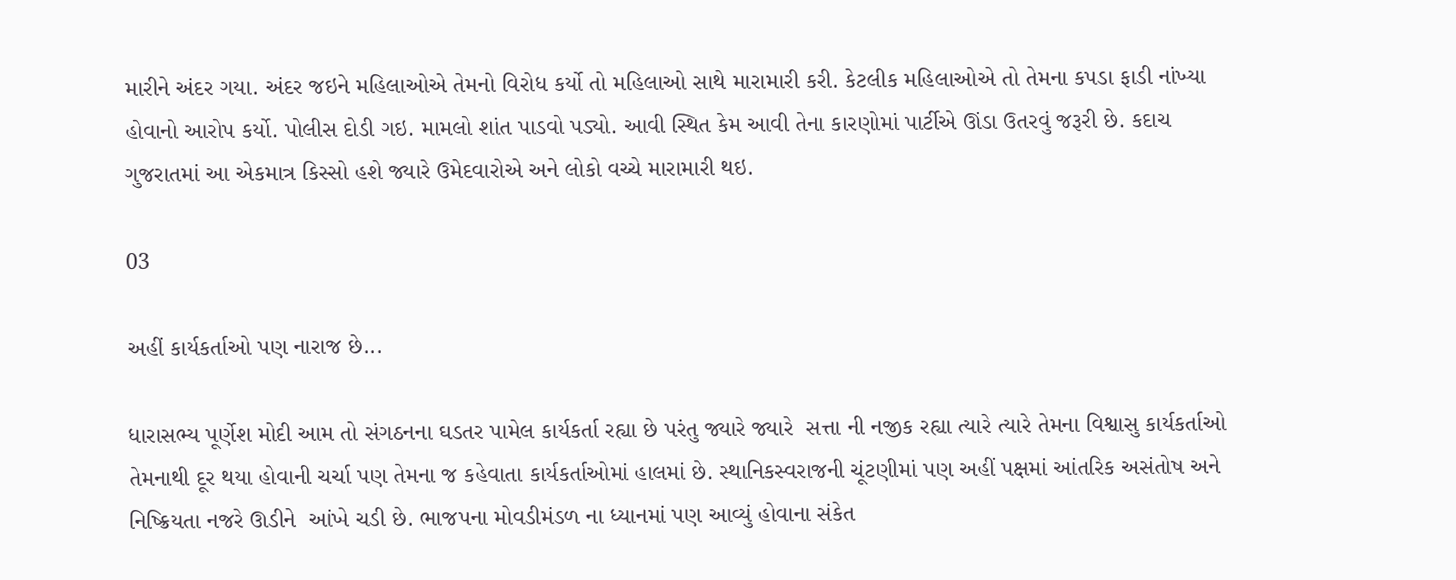મારીને અંદર ગયા. અંદર જઇને મહિલાઓએ તેમનો વિરોધ કર્યો તો મહિલાઓ સાથે મારામારી કરી. કેટલીક મહિલાઓએ તો તેમના કપડા ફાડી નાંખ્યા હોવાનો આરોપ કર્યો. પોલીસ દોડી ગઇ. મામલો શાંત પાડવો પડ્યો. આવી સ્થિત કેમ આવી તેના કારણોમાં પાર્ટીએ ઊંડા ઉતરવું જરૂરી છે. કદાચ ગુજરાતમાં આ એકમાત્ર કિસ્સો હશે જ્યારે ઉમેદવારોએ અને લોકો વચ્ચે મારામારી થઇ.

03

અહીં કાર્યકર્તાઓ પણ નારાજ છે...

ધારાસભ્ય પૂર્ણેશ મોદી આમ તો સંગઠનના ઘડતર પામેલ કાર્યકર્તા રહ્યા છે પરંતુ જ્યારે જ્યારે  સત્તા ની નજીક રહ્યા ત્યારે ત્યારે તેમના વિશ્વાસુ કાર્યકર્તાઓ તેમનાથી દૂર થયા હોવાની ચર્ચા પણ તેમના જ કહેવાતા કાર્યકર્તાઓમાં હાલમાં છે. સ્થાનિકસ્વરાજની ચૂંટણીમાં પણ અહીં પક્ષમાં આંતરિક અસંતોષ અને નિષ્ક્રિયતા નજરે ઊડીને  આંખે ચડી છે. ભાજપના મોવડીમંડળ ના ધ્યાનમાં પણ આવ્યું હોવાના સંકેત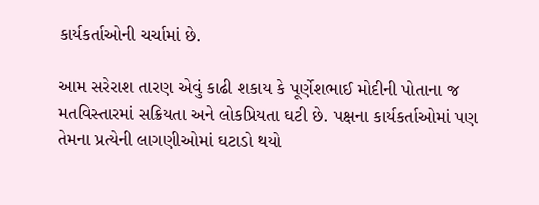કાર્યકર્તાઓની ચર્ચામાં છે.

આમ સરેરાશ તારણ એવું કાઢી શકાય કે પૂર્ણેશભાઈ મોદીની પોતાના જ મતવિસ્તારમાં સક્રિયતા અને લોકપ્રિયતા ઘટી છે. પક્ષના કાર્યકર્તાઓમાં પણ તેમના પ્રત્યેની લાગણીઓમાં ઘટાડો થયો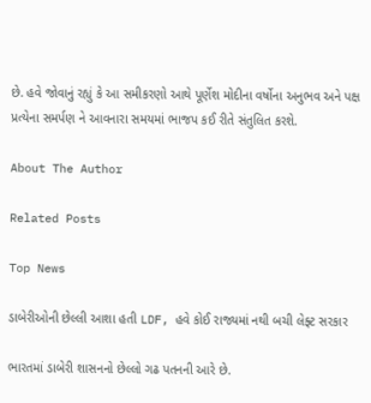છે. હવે જોવાનું રહ્યું કે આ સમીકરણો આથે પૂર્ણેશ મોદીના વર્ષોના અનુભવ અને પક્ષ પ્રત્યેના સમર્પણ ને આવનારા સમયમાં ભાજપ કઈ રીતે સંતુલિત કરશે.

About The Author

Related Posts

Top News

ડાબેરીઓની છેલ્લી આશા હતી LDF, હવે કોઈ રાજ્યમાં નથી બચી લેફ્ટ સરકાર

ભારતમાં ડાબેરી શાસનનો છેલ્લો ગઢ પતનની આરે છે.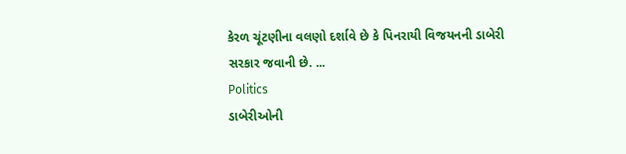કેરળ ચૂંટણીના વલણો દર્શાવે છે કે પિનરાયી વિજયનની ડાબેરી સરકાર જવાની છે. ...
Politics
ડાબેરીઓની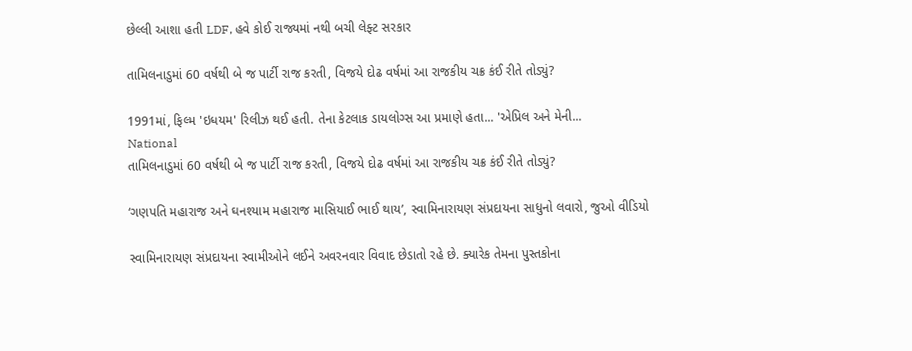છેલ્લી આશા હતી LDF, હવે કોઈ રાજ્યમાં નથી બચી લેફ્ટ સરકાર

તામિલનાડુમાં 60 વર્ષથી બે જ પાર્ટી રાજ કરતી, વિજયે દોઢ વર્ષમાં આ રાજકીય ચક્ર કંઈ રીતે તોડ્યું?

1991માં, ફિલ્મ 'ઇધયમ' રિલીઝ થઈ હતી. તેના કેટલાક ડાયલોગ્સ આ પ્રમાણે હતા... 'એપ્રિલ અને મેની...
National
તામિલનાડુમાં 60 વર્ષથી બે જ પાર્ટી રાજ કરતી, વિજયે દોઢ વર્ષમાં આ રાજકીય ચક્ર કંઈ રીતે તોડ્યું?

‘ગણપતિ મહારાજ અને ઘનશ્યામ મહારાજ માસિયાઈ ભાઈ થાય’, સ્વામિનારાયણ સંપ્રદાયના સાધુનો લવારો, જુઓ વીડિયો

સ્વામિનારાયણ સંપ્રદાયના સ્વામીઓને લઈને અવરનવાર વિવાદ છેડાતો રહે છે. ક્યારેક તેમના પુસ્તકોના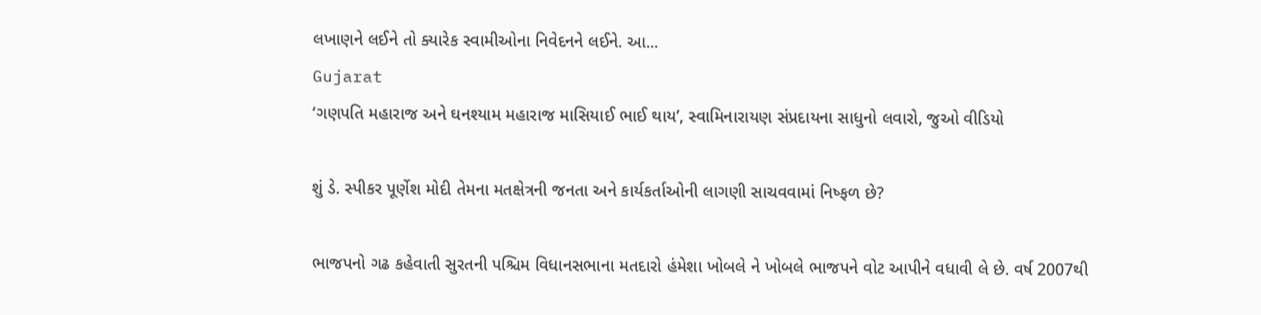લખાણને લઈને તો ક્યારેક સ્વામીઓના નિવેદનને લઈને. આ...
Gujarat
‘ગણપતિ મહારાજ અને ઘનશ્યામ મહારાજ માસિયાઈ ભાઈ થાય’, સ્વામિનારાયણ સંપ્રદાયના સાધુનો લવારો, જુઓ વીડિયો

શું ડે. સ્પીકર પૂર્ણેશ મોદી તેમના મતક્ષેત્રની જનતા અને કાર્યકર્તાઓની લાગણી સાચવવામાં નિષ્ફળ છે?

ભાજપનો ગઢ કહેવાતી સુરતની પશ્ચિમ વિધાનસભાના મતદારો હંમેશા ખોબલે ને ખોબલે ભાજપને વોટ આપીને વધાવી લે છે. વર્ષ 2007થી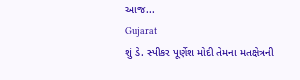આજ...
Gujarat
શું ડે. સ્પીકર પૂર્ણેશ મોદી તેમના મતક્ષેત્રની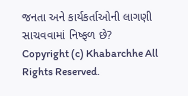જનતા અને કાર્યકર્તાઓની લાગણી સાચવવામાં નિષ્ફળ છે?
Copyright (c) Khabarchhe All Rights Reserved.